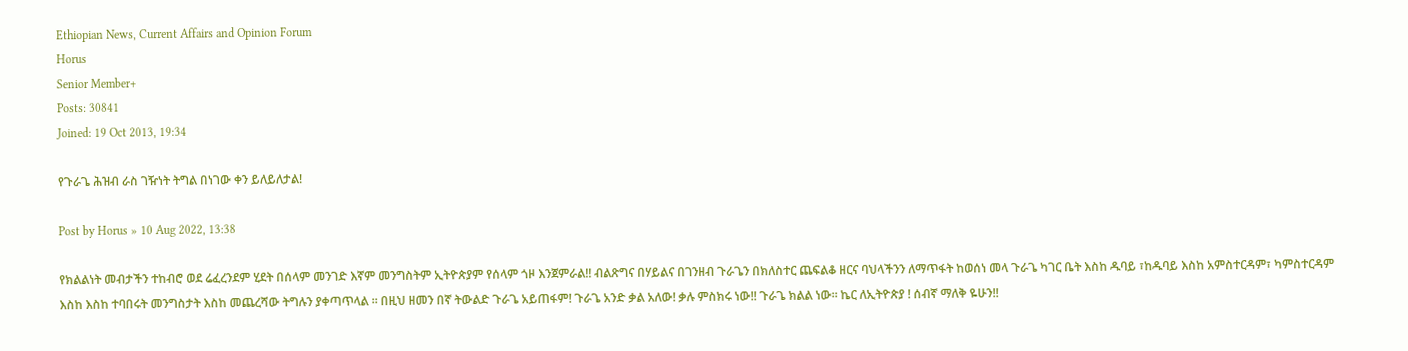Ethiopian News, Current Affairs and Opinion Forum
Horus
Senior Member+
Posts: 30841
Joined: 19 Oct 2013, 19:34

የጉራጌ ሕዝብ ራስ ገዥነት ትግል በነገው ቀን ይለይለታል!

Post by Horus » 10 Aug 2022, 13:38

የክልልነት መብታችን ተከብሮ ወደ ሬፈረንደም ሂደት በሰላም መንገድ እኛም መንግስትም ኢትዮጵያም የሰላም ጎዞ እንጀምራል!! ብልጽግና በሃይልና በገንዘብ ጉራጌን በክለስተር ጨፍልቆ ዘርና ባህላችንን ለማጥፋት ከወሰነ መላ ጉራጌ ካገር ቤት እስከ ዱባይ ፣ከዱባይ እስከ አምስተርዳም፣ ካምስተርዳም እስከ እስከ ተባበሩት መንግስታት እስከ መጨረሻው ትግሉን ያቀጣጥላል ። በዚህ ዘመን በኛ ትውልድ ጉራጌ አይጠፋም! ጉራጌ አንድ ቃል አለው! ቃሉ ምስክሩ ነው!! ጉራጌ ክልል ነው። ኬር ለኢትዮጵያ ! ሰብኛ ማለቅ ዬሁን!!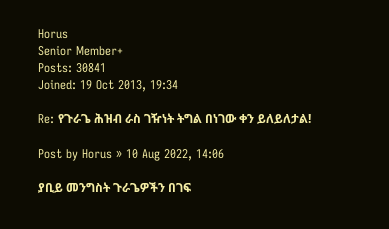Horus
Senior Member+
Posts: 30841
Joined: 19 Oct 2013, 19:34

Re: የጉራጌ ሕዝብ ራስ ገዥነት ትግል በነገው ቀን ይለይለታል!

Post by Horus » 10 Aug 2022, 14:06

ያቢይ መንግስት ጉራጌዎችን በገፍ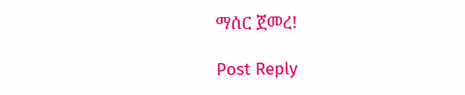ማሰር ጀመረ!

Post Reply